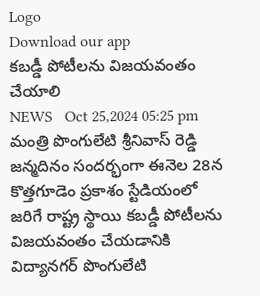Logo
Download our app
కబడ్డీ పోటీలను విజయవంతం చేయాలి
NEWS   Oct 25,2024 05:25 pm
మంత్రి పొంగులేటి శ్రీనివాస్ రెడ్డి జన్మదినం సందర్భంగా ఈనెల 28న కొత్తగూడెం ప్రకాశం స్టేడియంలో జరిగే రాష్ట్ర స్థాయి కబడ్డీ పోటీలను విజయవంతం చేయడానికి విద్యానగర్ పొంగులేటి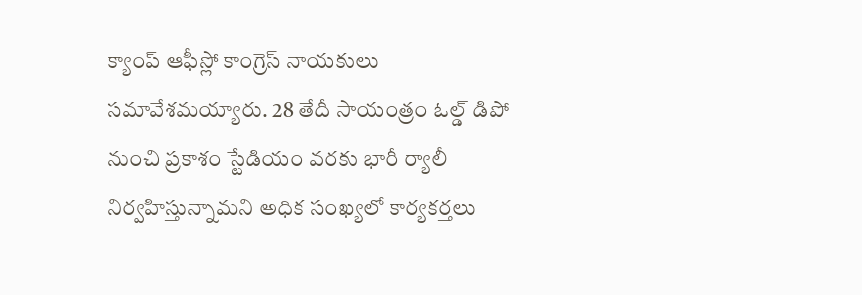క్యాంప్ ఆఫీస్లో కాంగ్రెస్ నాయకులు సమావేశమయ్యారు. 28 తేదీ సాయంత్రం ఓల్డ్ డిపో నుంచి ప్రకాశం స్టేడియం వరకు భారీ ర్యాలీ నిర్వహిస్తున్నామని అధిక సంఖ్యలో కార్యకర్తలు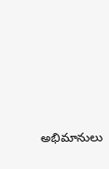అభిమానులు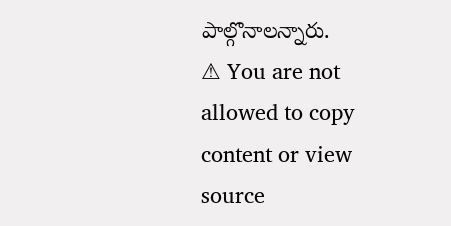పాల్గొనాలన్నారు.
⚠ You are not allowed to copy content or view source